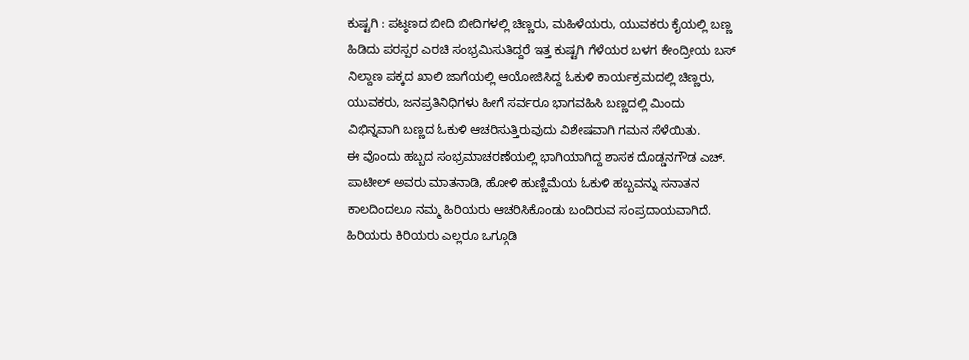ಕುಷ್ಟಗಿ : ಪಟ್ಠಣದ ಬೀದಿ ಬೀದಿಗಳಲ್ಲಿ ಚಿಣ್ಣರು, ಮಹಿಳೆಯರು, ಯುವಕರು ಕೈಯಲ್ಲಿ ಬಣ್ಣ ಹಿಡಿದು ಪರಸ್ಪರ ಎರಚಿ ಸಂಭ್ರಮಿಸುತಿದ್ದರೆ ಇತ್ತ ಕುಷ್ಟಗಿ ಗೆಳೆಯರ ಬಳಗ ಕೇಂದ್ರೀಯ ಬಸ್ ನಿಲ್ದಾಣ ಪಕ್ಕದ ಖಾಲಿ ಜಾಗೆಯಲ್ಲಿ ಆಯೋಜಿಸಿದ್ದ ಓಕುಳಿ ಕಾರ್ಯಕ್ರಮದಲ್ಲಿ ಚಿಣ್ಣರು, ಯುವಕರು, ಜನಪ್ರತಿನಿಧಿಗಳು ಹೀಗೆ ಸರ್ವರೂ ಭಾಗವಹಿಸಿ ಬಣ್ಣದಲ್ಲಿ ಮಿಂದು ವಿಭಿನ್ನವಾಗಿ ಬಣ್ಣದ ಓಕುಳಿ ಆಚರಿಸುತ್ತಿರುವುದು ವಿಶೇಷವಾಗಿ ಗಮನ ಸೆಳೆಯಿತು.
ಈ ವೊಂದು ಹಬ್ಬದ ಸಂಭ್ರಮಾಚರಣೆಯಲ್ಲಿ ಭಾಗಿಯಾಗಿದ್ದ ಶಾಸಕ ದೊಡ್ಡನಗೌಡ ಎಚ್. ಪಾಟೀಲ್ ಅವರು ಮಾತನಾಡಿ, ಹೋಳಿ ಹುಣ್ಣಿಮೆಯ ಓಕುಳಿ ಹಬ್ಬವನ್ನು ಸನಾತನ ಕಾಲದಿಂದಲೂ ನಮ್ಮ ಹಿರಿಯರು ಆಚರಿಸಿಕೊಂಡು ಬಂದಿರುವ ಸಂಪ್ರದಾಯವಾಗಿದೆ. ಹಿರಿಯರು ಕಿರಿಯರು ಎಲ್ಲರೂ ಒಗ್ಗೂಡಿ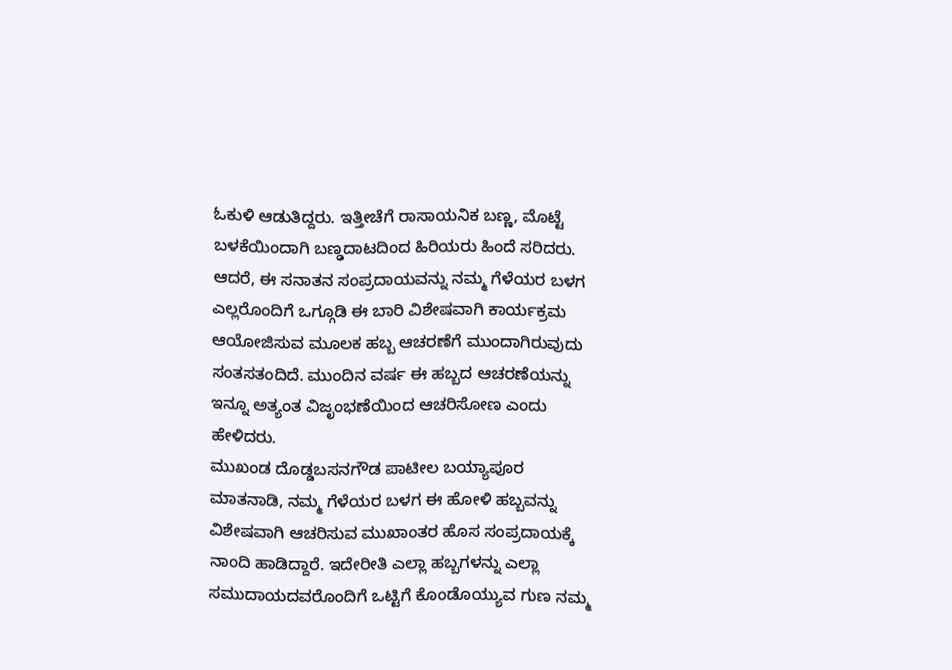ಓಕುಳಿ ಆಡುತಿದ್ದರು. ಇತ್ತೀಚೆಗೆ ರಾಸಾಯನಿಕ ಬಣ್ಣ, ಮೊಟ್ಟೆ ಬಳಕೆಯಿಂದಾಗಿ ಬಣ್ಢದಾಟದಿಂದ ಹಿರಿಯರು ಹಿಂದೆ ಸರಿದರು. ಆದರೆ, ಈ ಸನಾತನ ಸಂಪ್ರದಾಯವನ್ನು ನಮ್ಮ ಗೆಳೆಯರ ಬಳಗ ಎಲ್ಲರೊಂದಿಗೆ ಒಗ್ಗೂಡಿ ಈ ಬಾರಿ ವಿಶೇಷವಾಗಿ ಕಾರ್ಯಕ್ರಮ ಆಯೋಜಿಸುವ ಮೂಲಕ ಹಬ್ಬ ಆಚರಣೆಗೆ ಮುಂದಾಗಿರುವುದು ಸಂತಸತಂದಿದೆ. ಮುಂದಿನ ವರ್ಷ ಈ ಹಬ್ಬದ ಆಚರಣೆಯನ್ನು ಇನ್ನೂ ಅತ್ಯಂತ ವಿಜೃಂಭಣೆಯಿಂದ ಆಚರಿಸೋಣ ಎಂದು ಹೇಳಿದರು.
ಮುಖಂಡ ದೊಡ್ಡಬಸನಗೌಡ ಪಾಟೀಲ ಬಯ್ಯಾಪೂರ ಮಾತನಾಡಿ, ನಮ್ಮ ಗೆಳೆಯರ ಬಳಗ ಈ ಹೋಳಿ ಹಬ್ಬವನ್ನು ವಿಶೇಷವಾಗಿ ಆಚರಿಸುವ ಮುಖಾಂತರ ಹೊಸ ಸಂಪ್ರದಾಯಕ್ಕೆ ನಾಂದಿ ಹಾಡಿದ್ದಾರೆ. ಇದೇರೀತಿ ಎಲ್ಲಾ ಹಬ್ಬಗಳನ್ನು ಎಲ್ಲಾ ಸಮುದಾಯದವರೊಂದಿಗೆ ಒಟ್ಟಿಗೆ ಕೊಂಡೊಯ್ಯುವ ಗುಣ ನಮ್ಮ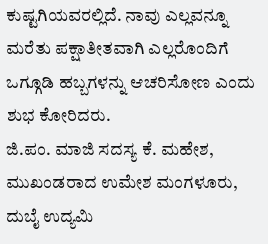ಕುಷ್ಟಗಿಯವರಲ್ಲಿದೆ. ನಾವು ಎಲ್ಲವನ್ನೂ ಮರೆತು ಪಕ್ಷಾತೀತವಾಗಿ ಎಲ್ಲರೊಂದಿಗೆ ಒಗ್ಗೂಡಿ ಹಬ್ಬಗಳನ್ನು ಆಚರಿಸೋಣ ಎಂದು ಶುಭ ಕೋರಿದರು.
ಜಿ.ಪಂ. ಮಾಜಿ ಸದಸ್ಯ ಕೆ. ಮಹೇಶ, ಮುಖಂಡರಾದ ಉಮೇಶ ಮಂಗಳೂರು, ದುಬೈ ಉದ್ಯಮಿ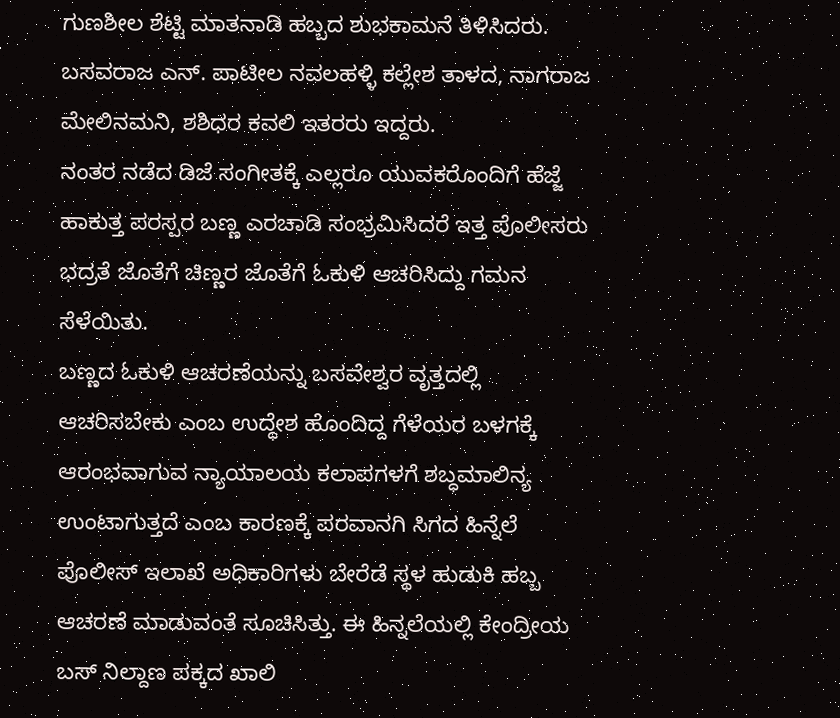ಗುಣಶೀಲ ಶೆಟ್ಟಿ ಮಾತನಾಡಿ ಹಬ್ಬದ ಶುಭಕಾಮನೆ ತಿಳಿಸಿದರು. ಬಸವರಾಜ ಎನ್. ಪಾಟೀಲ ನವಲಹಳ್ಳಿ ಕಲ್ಲೇಶ ತಾಳದ, ನಾಗರಾಜ ಮೇಲಿನಮನಿ, ಶಶಿಧರ ಕವಲಿ ಇತರರು ಇದ್ದರು.
ನಂತರ ನಡೆದ ಡಿಜೆ ಸಂಗೀತಕ್ಕೆ ಎಲ್ಲರೂ ಯುವಕರೊಂದಿಗೆ ಹೆಜ್ಜೆ ಹಾಕುತ್ತ ಪರಸ್ಪರ ಬಣ್ಣ ಎರಚಾಡಿ ಸಂಭ್ರಮಿಸಿದರೆ ಇತ್ತ ಪೊಲೀಸರು ಭದ್ರತೆ ಜೊತೆಗೆ ಚಿಣ್ಣರ ಜೊತೆಗೆ ಓಕುಳಿ ಆಚರಿಸಿದ್ದು ಗಮನ ಸೆಳೆಯಿತು.
ಬಣ್ಣದ ಓಕುಳಿ ಆಚರಣೆಯನ್ನು ಬಸವೇಶ್ವರ ವೃತ್ತದಲ್ಲಿ ಆಚರಿಸಬೇಕು ಎಂಬ ಉದ್ಧೇಶ ಹೊಂದಿದ್ದ ಗೆಳೆಯರ ಬಳಗಕ್ಕೆ ಆರಂಭವಾಗುವ ನ್ಯಾಯಾಲಯ ಕಲಾಪಗಳಗೆ ಶಬ್ಧಮಾಲಿನ್ಯ ಉಂಟಾಗುತ್ತದೆ ಎಂಬ ಕಾರಣಕ್ಕೆ ಪರವಾನಗಿ ಸಿಗದ ಹಿನ್ನೆಲೆ ಪೊಲೀಸ್ ಇಲಾಖೆ ಅಧಿಕಾರಿಗಳು ಬೇರೆಡೆ ಸ್ಥಳ ಹುಡುಕಿ ಹಬ್ಬ ಆಚರಣೆ ಮಾಡುವಂತೆ ಸೂಚಿಸಿತ್ತು. ಈ ಹಿನ್ನಲೆಯಲ್ಲಿ ಕೇಂದ್ರೀಯ ಬಸ್ ನಿಲ್ದಾಣ ಪಕ್ಕದ ಖಾಲಿ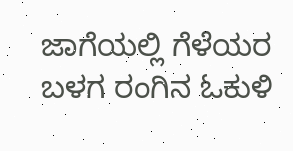ಜಾಗೆಯಲ್ಲಿ ಗೆಳೆಯರ ಬಳಗ ರಂಗಿನ ಓಕುಳಿ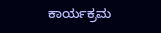ಕಾರ್ಯಕ್ರಮ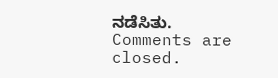ನಡೆಸಿತು.
Comments are closed.